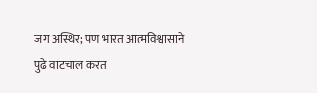जग अस्थिर; पण भारत आत्मविश्वासाने पुढे वाटचाल करत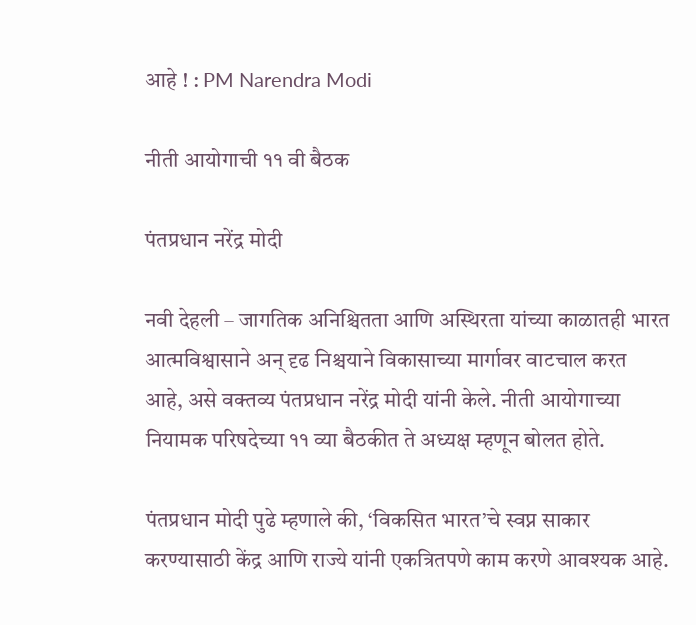आहे ! : PM Narendra Modi

नीती आयोगाची ११ वी बैठक

पंतप्रधान नरेंद्र मोदी

नवी देहली – जागतिक अनिश्चितता आणि अस्थिरता यांच्या काळातही भारत आत्मविश्वासाने अन् दृढ निश्चयाने विकासाच्या मार्गावर वाटचाल करत आहे, असे वक्तव्य पंतप्रधान नरेंद्र मोदी यांनी केले. नीती आयोगाच्या नियामक परिषदेच्या ११ व्या बैठकीत ते अध्यक्ष म्हणून बोलत होते.

पंतप्रधान मोदी पुढे म्हणाले की, ‘विकसित भारत’चे स्वप्न साकार करण्यासाठी केंद्र आणि राज्ये यांनी एकत्रितपणे काम करणे आवश्यक आहे.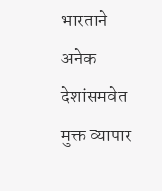भारताने अनेक देशांसमवेत मुक्त व्यापार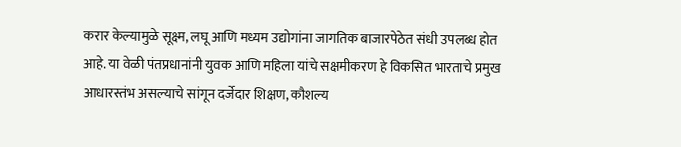करार केल्यामुळे सूक्ष्म, लघू आणि मध्यम उद्योगांना जागतिक बाजारपेठेत संधी उपलब्ध होत आहे. या वेळी पंतप्रधानांनी युवक आणि महिला यांचे सक्षमीकरण हे विकसित भारताचे प्रमुख आधारस्तंभ असल्याचे सांगून दर्जेदार शिक्षण, कौशल्य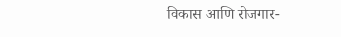विकास आणि रोजगार-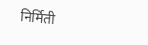निर्मिती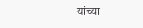यांच्या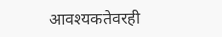आवश्यकतेवरही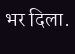भर दिला.